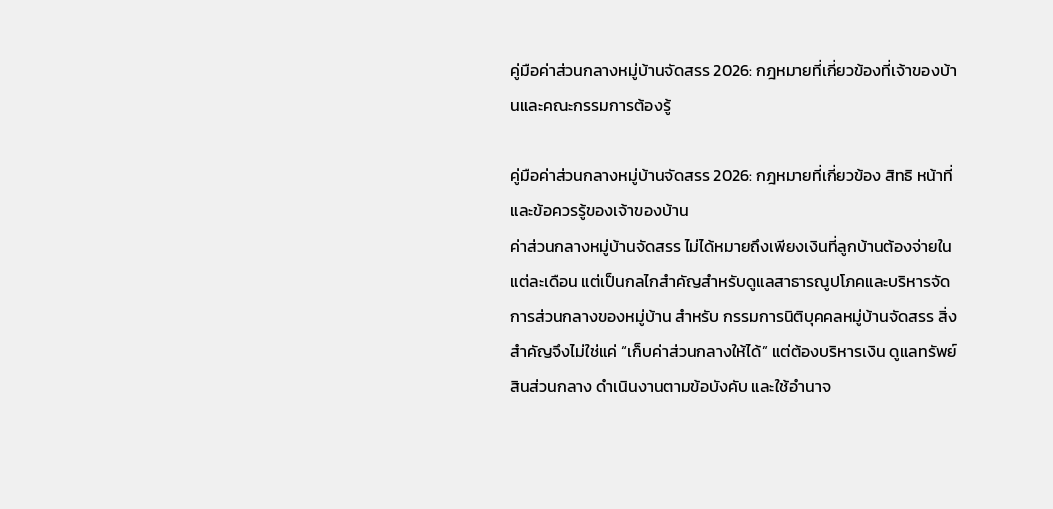คู่มือค่าส่วนกลางหมู่บ้านจัดสรร 2026: กฎหมายที่เกี่ยวข้องที่เจ้าของบ้านและคณะกรรมการต้องรู้

คู่มือค่าส่วนกลางหมู่บ้านจัดสรร 2026: กฎหมายที่เกี่ยวข้อง สิทธิ หน้าที่ และข้อควรรู้ของเจ้าของบ้าน
ค่าส่วนกลางหมู่บ้านจัดสรร ไม่ได้หมายถึงเพียงเงินที่ลูกบ้านต้องจ่ายในแต่ละเดือน แต่เป็นกลไกสำคัญสำหรับดูแลสาธารณูปโภคและบริหารจัดการส่วนกลางของหมู่บ้าน สำหรับ กรรมการนิติบุคคลหมู่บ้านจัดสรร สิ่งสำคัญจึงไม่ใช่แค่ “เก็บค่าส่วนกลางให้ได้” แต่ต้องบริหารเงิน ดูแลทรัพย์สินส่วนกลาง ดำเนินงานตามข้อบังคับ และใช้อำนาจ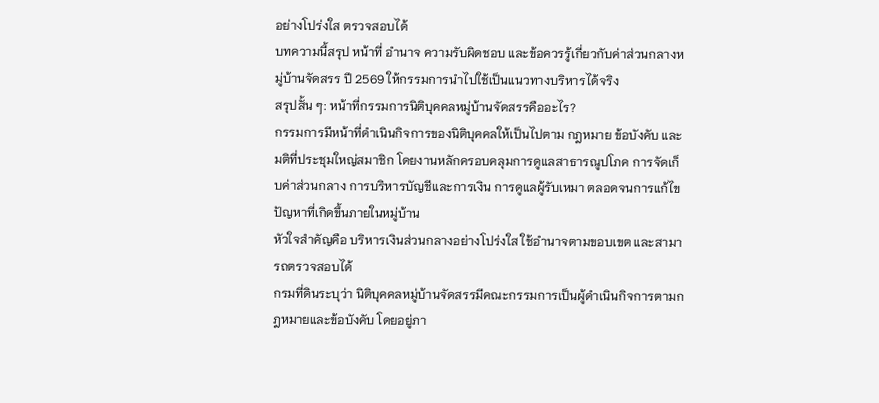อย่างโปร่งใส ตรวจสอบได้
บทความนี้สรุป หน้าที่ อำนาจ ความรับผิดชอบ และข้อควรรู้เกี่ยวกับค่าส่วนกลางหมู่บ้านจัดสรร ปี 2569 ให้กรรมการนำไปใช้เป็นแนวทางบริหารได้จริง
สรุปสั้น ๆ: หน้าที่กรรมการนิติบุคคลหมู่บ้านจัดสรรคืออะไร?
กรรมการมีหน้าที่ดำเนินกิจการของนิติบุคคลให้เป็นไปตาม กฎหมาย ข้อบังคับ และมติที่ประชุมใหญ่สมาชิก โดยงานหลักครอบคลุมการดูแลสาธารณูปโภค การจัดเก็บค่าส่วนกลาง การบริหารบัญชีและการเงิน การดูแลผู้รับเหมา ตลอดจนการแก้ไขปัญหาที่เกิดขึ้นภายในหมู่บ้าน
หัวใจสำคัญคือ บริหารเงินส่วนกลางอย่างโปร่งใส ใช้อำนาจตามขอบเขต และสามารถตรวจสอบได้
กรมที่ดินระบุว่า นิติบุคคลหมู่บ้านจัดสรรมีคณะกรรมการเป็นผู้ดำเนินกิจการตามกฎหมายและข้อบังคับ โดยอยู่ภา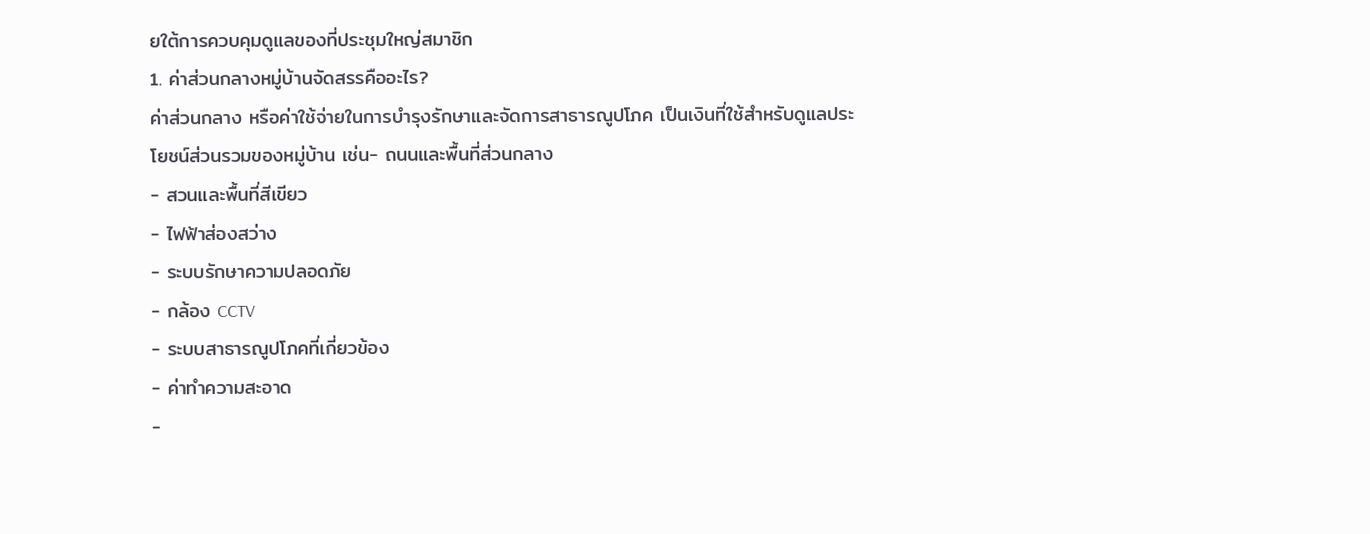ยใต้การควบคุมดูแลของที่ประชุมใหญ่สมาชิก
1. ค่าส่วนกลางหมู่บ้านจัดสรรคืออะไร?
ค่าส่วนกลาง หรือค่าใช้จ่ายในการบำรุงรักษาและจัดการสาธารณูปโภค เป็นเงินที่ใช้สำหรับดูแลประโยชน์ส่วนรวมของหมู่บ้าน เช่น- ถนนและพื้นที่ส่วนกลาง
- สวนและพื้นที่สีเขียว
- ไฟฟ้าส่องสว่าง
- ระบบรักษาความปลอดภัย
- กล้อง CCTV
- ระบบสาธารณูปโภคที่เกี่ยวข้อง
- ค่าทำความสะอาด
-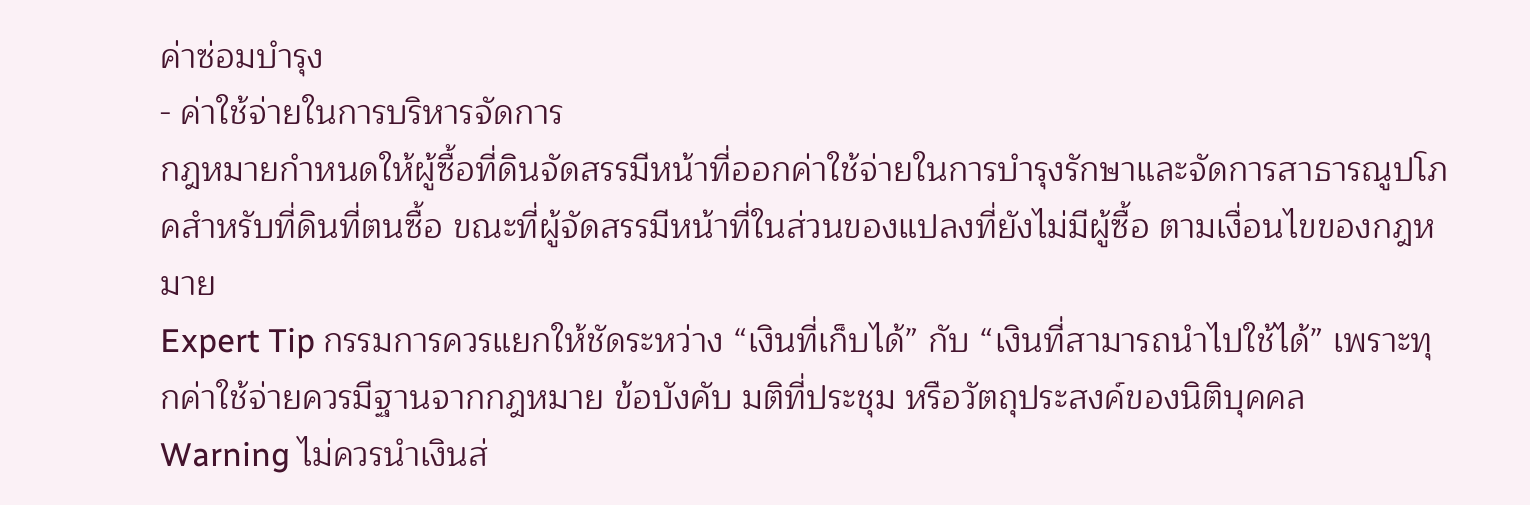ค่าซ่อมบำรุง
- ค่าใช้จ่ายในการบริหารจัดการ
กฎหมายกำหนดให้ผู้ซื้อที่ดินจัดสรรมีหน้าที่ออกค่าใช้จ่ายในการบำรุงรักษาและจัดการสาธารณูปโภคสำหรับที่ดินที่ตนซื้อ ขณะที่ผู้จัดสรรมีหน้าที่ในส่วนของแปลงที่ยังไม่มีผู้ซื้อ ตามเงื่อนไขของกฎหมาย
Expert Tip กรรมการควรแยกให้ชัดระหว่าง “เงินที่เก็บได้” กับ “เงินที่สามารถนำไปใช้ได้” เพราะทุกค่าใช้จ่ายควรมีฐานจากกฎหมาย ข้อบังคับ มติที่ประชุม หรือวัตถุประสงค์ของนิติบุคคล
Warning ไม่ควรนำเงินส่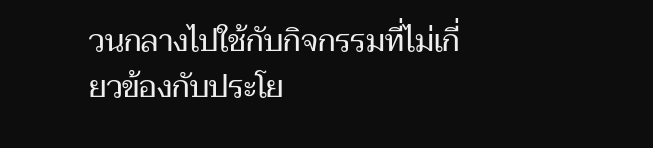วนกลางไปใช้กับกิจกรรมที่ไม่เกี่ยวข้องกับประโย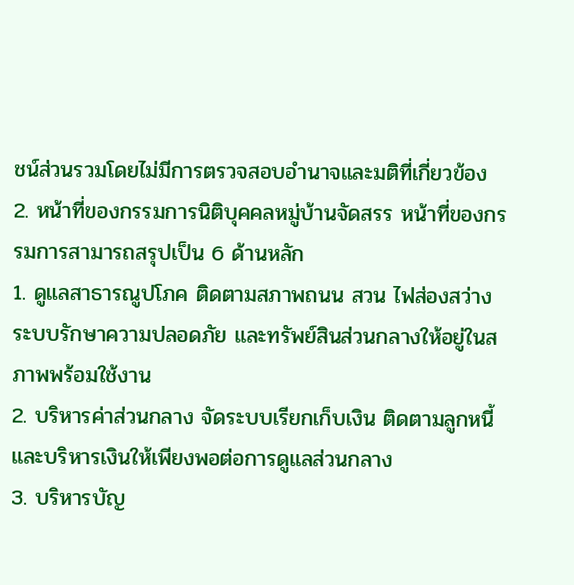ชน์ส่วนรวมโดยไม่มีการตรวจสอบอำนาจและมติที่เกี่ยวข้อง
2. หน้าที่ของกรรมการนิติบุคคลหมู่บ้านจัดสรร หน้าที่ของกรรมการสามารถสรุปเป็น 6 ด้านหลัก
1. ดูแลสาธารณูปโภค ติดตามสภาพถนน สวน ไฟส่องสว่าง ระบบรักษาความปลอดภัย และทรัพย์สินส่วนกลางให้อยู่ในสภาพพร้อมใช้งาน
2. บริหารค่าส่วนกลาง จัดระบบเรียกเก็บเงิน ติดตามลูกหนี้ และบริหารเงินให้เพียงพอต่อการดูแลส่วนกลาง
3. บริหารบัญ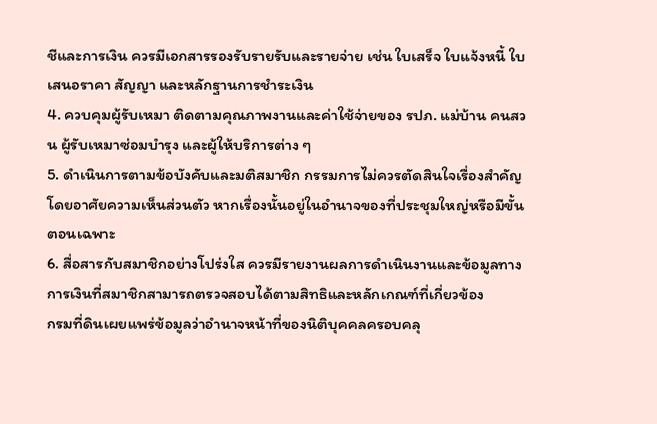ชีและการเงิน ควรมีเอกสารรองรับรายรับและรายจ่าย เช่น ใบเสร็จ ใบแจ้งหนี้ ใบเสนอราคา สัญญา และหลักฐานการชำระเงิน
4. ควบคุมผู้รับเหมา ติดตามคุณภาพงานและค่าใช้จ่ายของ รปภ. แม่บ้าน คนสวน ผู้รับเหมาซ่อมบำรุง และผู้ให้บริการต่าง ๆ
5. ดำเนินการตามข้อบังคับและมติสมาชิก กรรมการไม่ควรตัดสินใจเรื่องสำคัญโดยอาศัยความเห็นส่วนตัว หากเรื่องนั้นอยู่ในอำนาจของที่ประชุมใหญ่หรือมีขั้นตอนเฉพาะ
6. สื่อสารกับสมาชิกอย่างโปร่งใส ควรมีรายงานผลการดำเนินงานและข้อมูลทางการเงินที่สมาชิกสามารถตรวจสอบได้ตามสิทธิและหลักเกณฑ์ที่เกี่ยวข้อง
กรมที่ดินเผยแพร่ข้อมูลว่าอำนาจหน้าที่ของนิติบุคคลครอบคลุ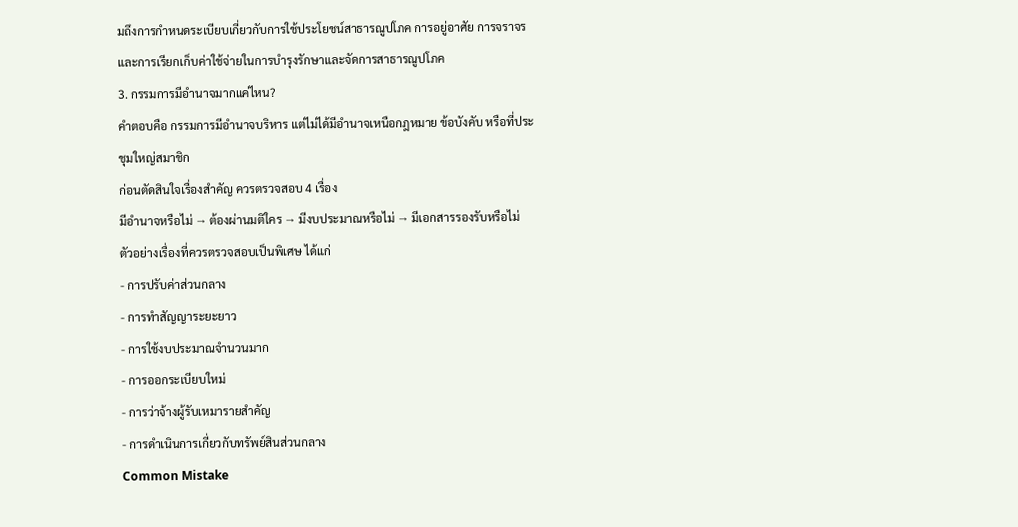มถึงการกำหนดระเบียบเกี่ยวกับการใช้ประโยชน์สาธารณูปโภค การอยู่อาศัย การจราจร และการเรียกเก็บค่าใช้จ่ายในการบำรุงรักษาและจัดการสาธารณูปโภค
3. กรรมการมีอำนาจมากแค่ไหน?
คำตอบคือ กรรมการมีอำนาจบริหาร แต่ไม่ได้มีอำนาจเหนือกฎหมาย ข้อบังคับ หรือที่ประชุมใหญ่สมาชิก
ก่อนตัดสินใจเรื่องสำคัญ ควรตรวจสอบ 4 เรื่อง
มีอำนาจหรือไม่ → ต้องผ่านมติใคร → มีงบประมาณหรือไม่ → มีเอกสารรองรับหรือไม่
ตัวอย่างเรื่องที่ควรตรวจสอบเป็นพิเศษ ได้แก่
- การปรับค่าส่วนกลาง
- การทำสัญญาระยะยาว
- การใช้งบประมาณจำนวนมาก
- การออกระเบียบใหม่
- การว่าจ้างผู้รับเหมารายสำคัญ
- การดำเนินการเกี่ยวกับทรัพย์สินส่วนกลาง
Common Mistake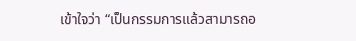เข้าใจว่า “เป็นกรรมการแล้วสามารถอ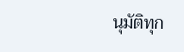นุมัติทุก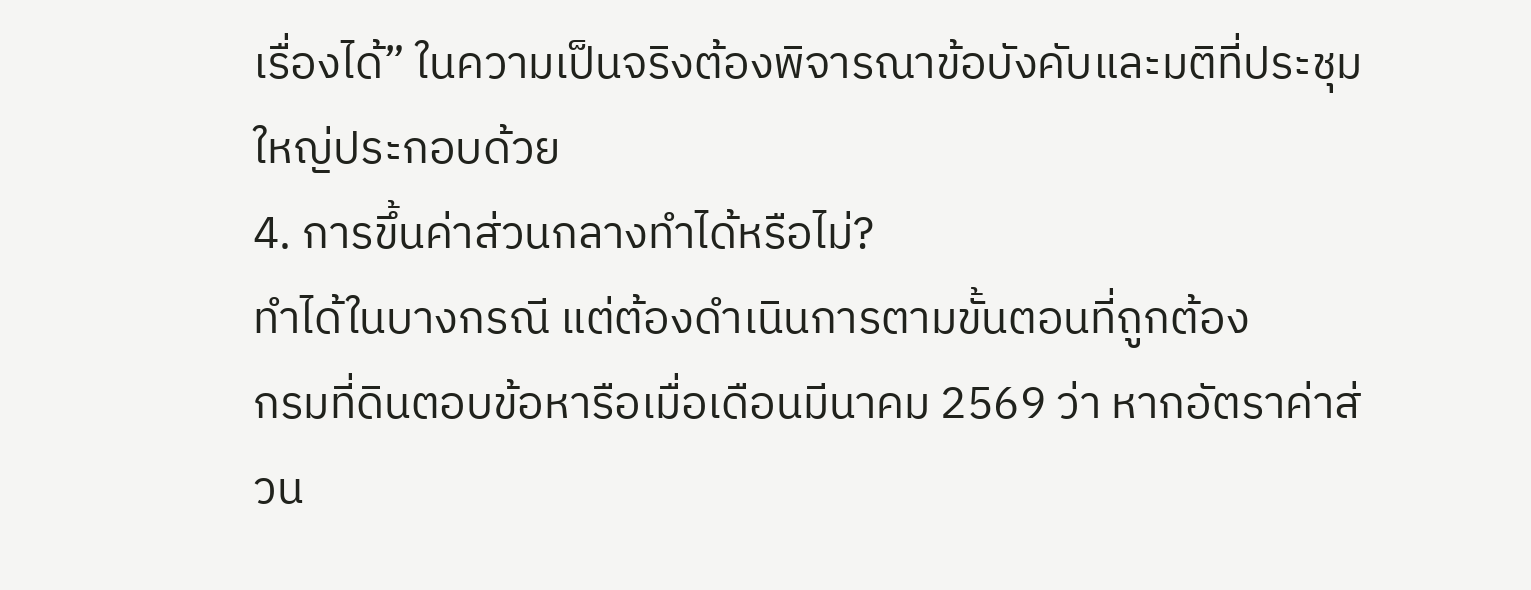เรื่องได้” ในความเป็นจริงต้องพิจารณาข้อบังคับและมติที่ประชุมใหญ่ประกอบด้วย
4. การขึ้นค่าส่วนกลางทำได้หรือไม่?
ทำได้ในบางกรณี แต่ต้องดำเนินการตามขั้นตอนที่ถูกต้อง
กรมที่ดินตอบข้อหารือเมื่อเดือนมีนาคม 2569 ว่า หากอัตราค่าส่วน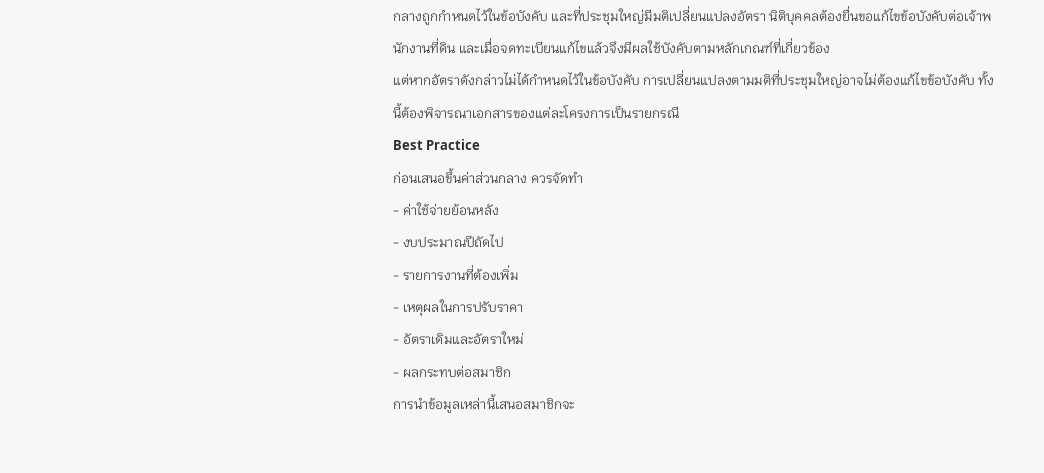กลางถูกกำหนดไว้ในข้อบังคับ และที่ประชุมใหญ่มีมติเปลี่ยนแปลงอัตรา นิติบุคคลต้องยื่นขอแก้ไขข้อบังคับต่อเจ้าพนักงานที่ดิน และเมื่อจดทะเบียนแก้ไขแล้วจึงมีผลใช้บังคับตามหลักเกณฑ์ที่เกี่ยวข้อง
แต่หากอัตราดังกล่าวไม่ได้กำหนดไว้ในข้อบังคับ การเปลี่ยนแปลงตามมติที่ประชุมใหญ่อาจไม่ต้องแก้ไขข้อบังคับ ทั้งนี้ต้องพิจารณาเอกสารของแต่ละโครงการเป็นรายกรณี
Best Practice
ก่อนเสนอขึ้นค่าส่วนกลาง ควรจัดทำ
- ค่าใช้จ่ายย้อนหลัง
- งบประมาณปีถัดไป
- รายการงานที่ต้องเพิ่ม
- เหตุผลในการปรับราคา
- อัตราเดิมและอัตราใหม่
- ผลกระทบต่อสมาชิก
การนำข้อมูลเหล่านี้เสนอสมาชิกจะ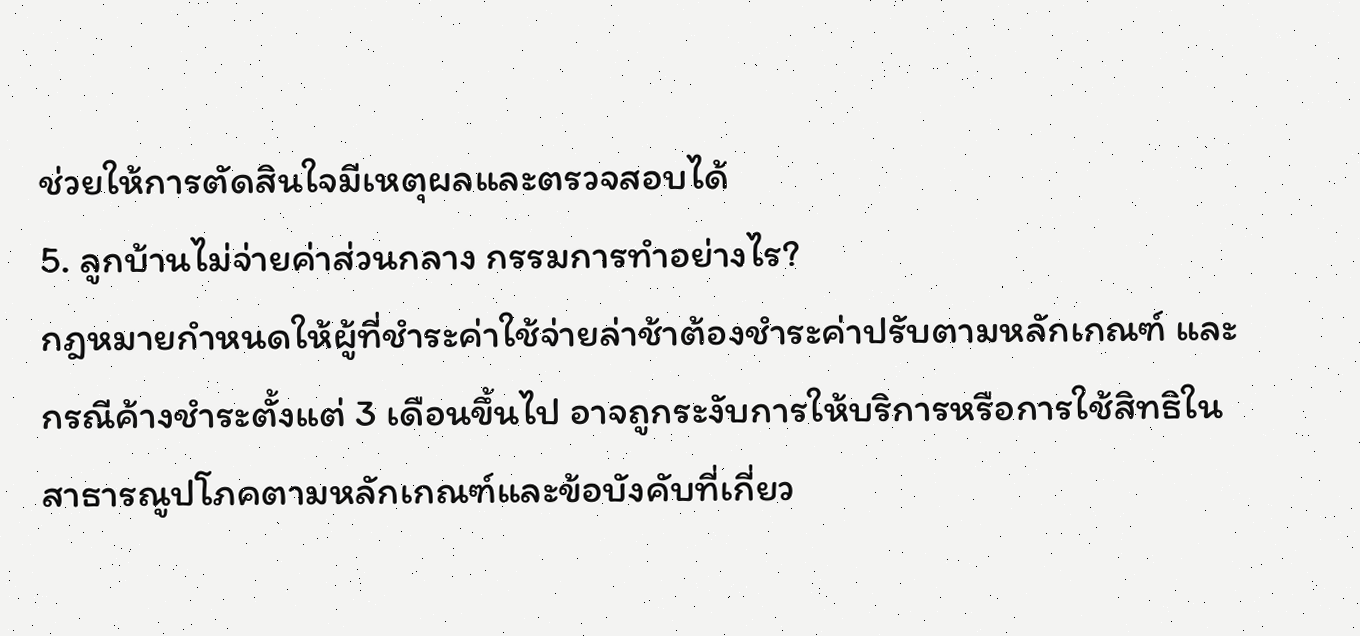ช่วยให้การตัดสินใจมีเหตุผลและตรวจสอบได้
5. ลูกบ้านไม่จ่ายค่าส่วนกลาง กรรมการทำอย่างไร?
กฎหมายกำหนดให้ผู้ที่ชำระค่าใช้จ่ายล่าช้าต้องชำระค่าปรับตามหลักเกณฑ์ และกรณีค้างชำระตั้งแต่ 3 เดือนขึ้นไป อาจถูกระงับการให้บริการหรือการใช้สิทธิในสาธารณูปโภคตามหลักเกณฑ์และข้อบังคับที่เกี่ยว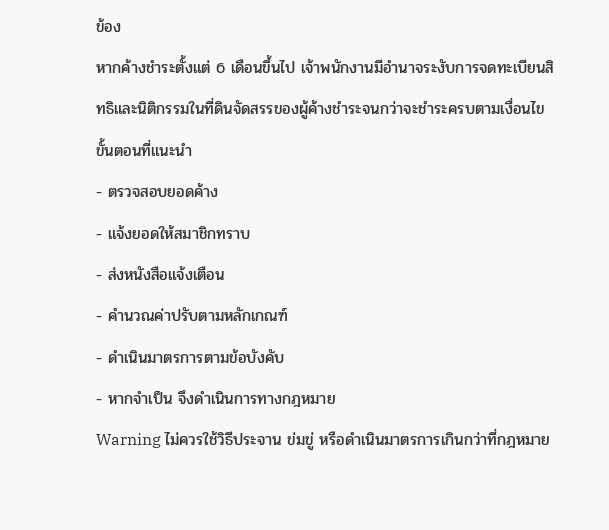ข้อง
หากค้างชำระตั้งแต่ 6 เดือนขึ้นไป เจ้าพนักงานมีอำนาจระงับการจดทะเบียนสิทธิและนิติกรรมในที่ดินจัดสรรของผู้ค้างชำระจนกว่าจะชำระครบตามเงื่อนไข
ขั้นตอนที่แนะนำ
- ตรวจสอบยอดค้าง
- แจ้งยอดให้สมาชิกทราบ
- ส่งหนังสือแจ้งเตือน
- คำนวณค่าปรับตามหลักเกณฑ์
- ดำเนินมาตรการตามข้อบังคับ
- หากจำเป็น จึงดำเนินการทางกฎหมาย
Warning ไม่ควรใช้วิธีประจาน ข่มขู่ หรือดำเนินมาตรการเกินกว่าที่กฎหมาย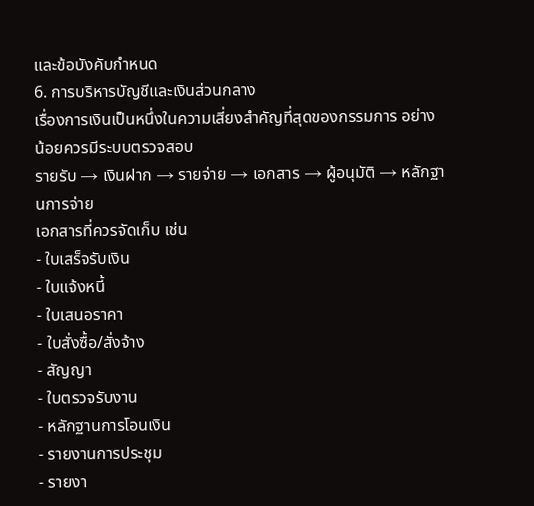และข้อบังคับกำหนด
6. การบริหารบัญชีและเงินส่วนกลาง
เรื่องการเงินเป็นหนึ่งในความเสี่ยงสำคัญที่สุดของกรรมการ อย่างน้อยควรมีระบบตรวจสอบ
รายรับ → เงินฝาก → รายจ่าย → เอกสาร → ผู้อนุมัติ → หลักฐานการจ่าย
เอกสารที่ควรจัดเก็บ เช่น
- ใบเสร็จรับเงิน
- ใบแจ้งหนี้
- ใบเสนอราคา
- ใบสั่งซื้อ/สั่งจ้าง
- สัญญา
- ใบตรวจรับงาน
- หลักฐานการโอนเงิน
- รายงานการประชุม
- รายงา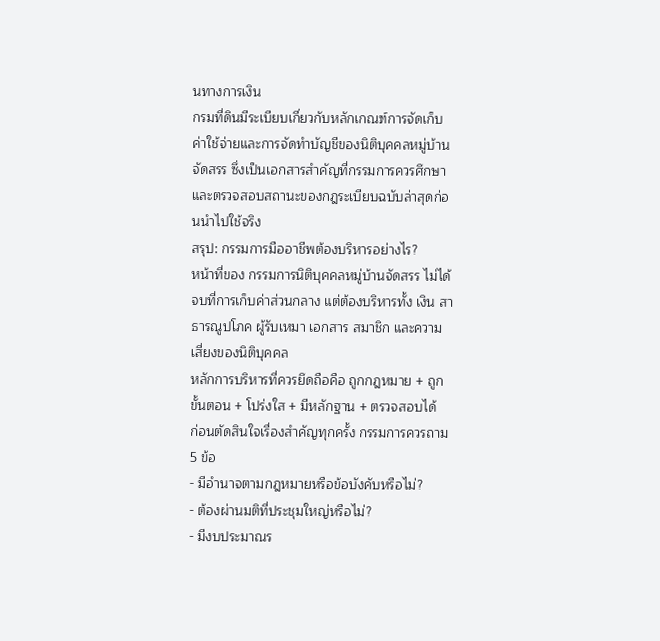นทางการเงิน
กรมที่ดินมีระเบียบเกี่ยวกับหลักเกณฑ์การจัดเก็บค่าใช้จ่ายและการจัดทำบัญชีของนิติบุคคลหมู่บ้านจัดสรร ซึ่งเป็นเอกสารสำคัญที่กรรมการควรศึกษาและตรวจสอบสถานะของกฎระเบียบฉบับล่าสุดก่อนนำไปใช้จริง
สรุป: กรรมการมืออาชีพต้องบริหารอย่างไร?
หน้าที่ของ กรรมการนิติบุคคลหมู่บ้านจัดสรร ไม่ได้จบที่การเก็บค่าส่วนกลาง แต่ต้องบริหารทั้ง เงิน สาธารณูปโภค ผู้รับเหมา เอกสาร สมาชิก และความเสี่ยงของนิติบุคคล
หลักการบริหารที่ควรยึดถือคือ ถูกกฎหมาย + ถูกขั้นตอน + โปร่งใส + มีหลักฐาน + ตรวจสอบได้
ก่อนตัดสินใจเรื่องสำคัญทุกครั้ง กรรมการควรถาม 5 ข้อ
- มีอำนาจตามกฎหมายหรือข้อบังคับหรือไม่?
- ต้องผ่านมติที่ประชุมใหญ่หรือไม่?
- มีงบประมาณร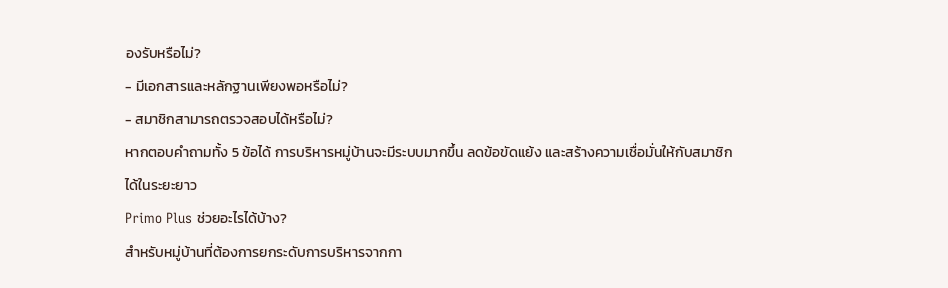องรับหรือไม่?
- มีเอกสารและหลักฐานเพียงพอหรือไม่?
- สมาชิกสามารถตรวจสอบได้หรือไม่?
หากตอบคำถามทั้ง 5 ข้อได้ การบริหารหมู่บ้านจะมีระบบมากขึ้น ลดข้อขัดแย้ง และสร้างความเชื่อมั่นให้กับสมาชิกได้ในระยะยาว
Primo Plus ช่วยอะไรได้บ้าง?
สำหรับหมู่บ้านที่ต้องการยกระดับการบริหารจากกา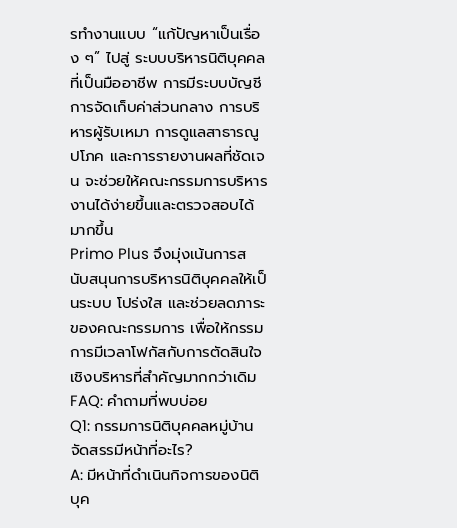รทำงานแบบ “แก้ปัญหาเป็นเรื่อง ๆ” ไปสู่ ระบบบริหารนิติบุคคลที่เป็นมืออาชีพ การมีระบบบัญชี การจัดเก็บค่าส่วนกลาง การบริหารผู้รับเหมา การดูแลสาธารณูปโภค และการรายงานผลที่ชัดเจน จะช่วยให้คณะกรรมการบริหารงานได้ง่ายขึ้นและตรวจสอบได้มากขึ้น
Primo Plus จึงมุ่งเน้นการสนับสนุนการบริหารนิติบุคคลให้เป็นระบบ โปร่งใส และช่วยลดภาระของคณะกรรมการ เพื่อให้กรรมการมีเวลาโฟกัสกับการตัดสินใจเชิงบริหารที่สำคัญมากกว่าเดิม
FAQ: คำถามที่พบบ่อย
Q1: กรรมการนิติบุคคลหมู่บ้านจัดสรรมีหน้าที่อะไร?
A: มีหน้าที่ดำเนินกิจการของนิติบุค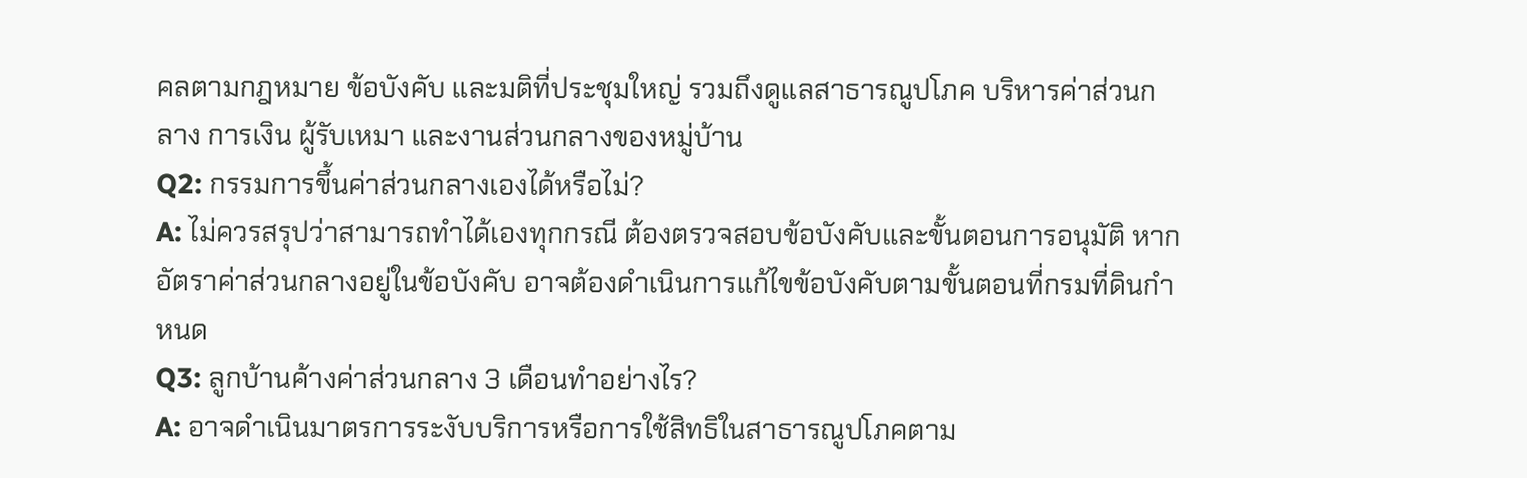คลตามกฎหมาย ข้อบังคับ และมติที่ประชุมใหญ่ รวมถึงดูแลสาธารณูปโภค บริหารค่าส่วนกลาง การเงิน ผู้รับเหมา และงานส่วนกลางของหมู่บ้าน
Q2: กรรมการขึ้นค่าส่วนกลางเองได้หรือไม่?
A: ไม่ควรสรุปว่าสามารถทำได้เองทุกกรณี ต้องตรวจสอบข้อบังคับและขั้นตอนการอนุมัติ หากอัตราค่าส่วนกลางอยู่ในข้อบังคับ อาจต้องดำเนินการแก้ไขข้อบังคับตามขั้นตอนที่กรมที่ดินกำหนด
Q3: ลูกบ้านค้างค่าส่วนกลาง 3 เดือนทำอย่างไร?
A: อาจดำเนินมาตรการระงับบริการหรือการใช้สิทธิในสาธารณูปโภคตาม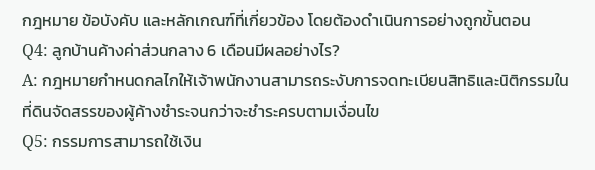กฎหมาย ข้อบังคับ และหลักเกณฑ์ที่เกี่ยวข้อง โดยต้องดำเนินการอย่างถูกขั้นตอน
Q4: ลูกบ้านค้างค่าส่วนกลาง 6 เดือนมีผลอย่างไร?
A: กฎหมายกำหนดกลไกให้เจ้าพนักงานสามารถระงับการจดทะเบียนสิทธิและนิติกรรมในที่ดินจัดสรรของผู้ค้างชำระจนกว่าจะชำระครบตามเงื่อนไข
Q5: กรรมการสามารถใช้เงิน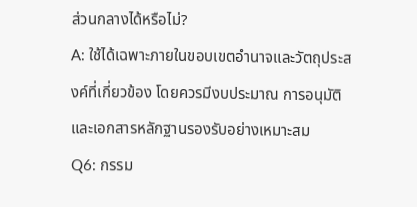ส่วนกลางได้หรือไม่?
A: ใช้ได้เฉพาะภายในขอบเขตอำนาจและวัตถุประสงค์ที่เกี่ยวข้อง โดยควรมีงบประมาณ การอนุมัติ และเอกสารหลักฐานรองรับอย่างเหมาะสม
Q6: กรรม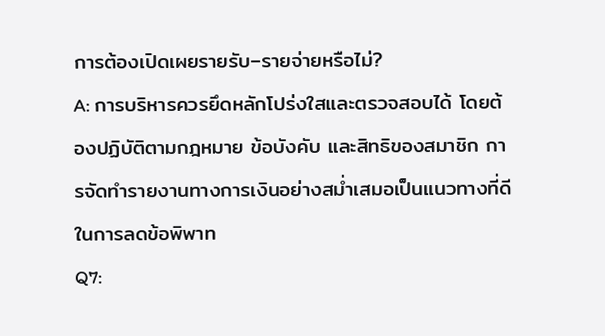การต้องเปิดเผยรายรับ–รายจ่ายหรือไม่?
A: การบริหารควรยึดหลักโปร่งใสและตรวจสอบได้ โดยต้องปฏิบัติตามกฎหมาย ข้อบังคับ และสิทธิของสมาชิก การจัดทำรายงานทางการเงินอย่างสม่ำเสมอเป็นแนวทางที่ดีในการลดข้อพิพาท
Q7: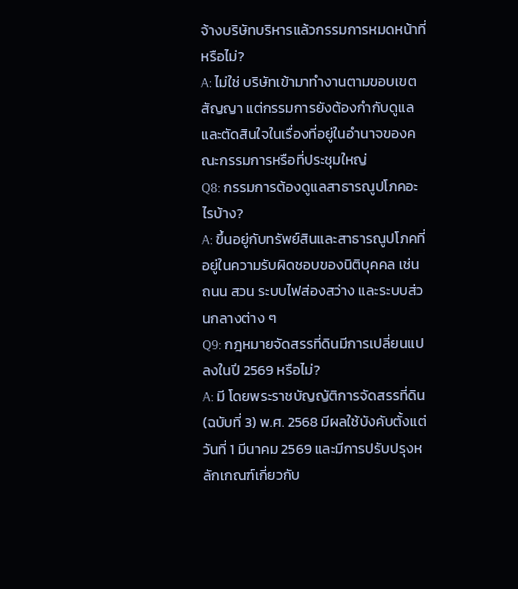จ้างบริษัทบริหารแล้วกรรมการหมดหน้าที่หรือไม่?
A: ไม่ใช่ บริษัทเข้ามาทำงานตามขอบเขตสัญญา แต่กรรมการยังต้องกำกับดูแลและตัดสินใจในเรื่องที่อยู่ในอำนาจของคณะกรรมการหรือที่ประชุมใหญ่
Q8: กรรมการต้องดูแลสาธารณูปโภคอะไรบ้าง?
A: ขึ้นอยู่กับทรัพย์สินและสาธารณูปโภคที่อยู่ในความรับผิดชอบของนิติบุคคล เช่น ถนน สวน ระบบไฟส่องสว่าง และระบบส่วนกลางต่าง ๆ
Q9: กฎหมายจัดสรรที่ดินมีการเปลี่ยนแปลงในปี 2569 หรือไม่?
A: มี โดยพระราชบัญญัติการจัดสรรที่ดิน (ฉบับที่ 3) พ.ศ. 2568 มีผลใช้บังคับตั้งแต่วันที่ 1 มีนาคม 2569 และมีการปรับปรุงหลักเกณฑ์เกี่ยวกับ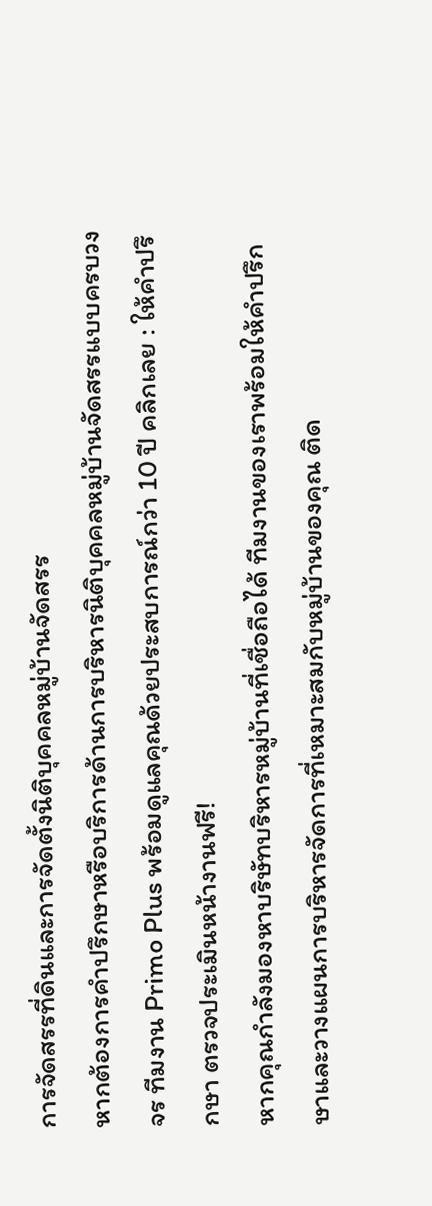การจัดสรรที่ดินและการจัดตั้งนิติบุคคลหมู่บ้านจัดสรร
หากต้องการคำปรึกษาหรือบริการด้านการบริหารนิติบุคคลหมู่บ้านจัดสรรแบบครบวงจร ทีมงาน Primo Plus พร้อมดูแลคุณด้วยประสบการณ์กว่า 10 ปี คลิกเลย : ให้คำปรึกษา ตรวจประเมินหน้างานฟรี!
หากคุณกำลังมองหาบริษัทบริหารหมู่บ้านที่เชื่อถือได้ ทีมงานของเราพร้อมให้คำปรึกษาและวางแผนการบริหารจัดการที่เหมาะสมกับหมู่บ้านของคุณ ติด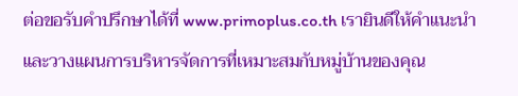ต่อขอรับคำปรึกษาได้ที่ www.primoplus.co.th เรายินดีให้คำแนะนำและวางแผนการบริหารจัดการที่เหมาะสมกับหมู่บ้านของคุณ